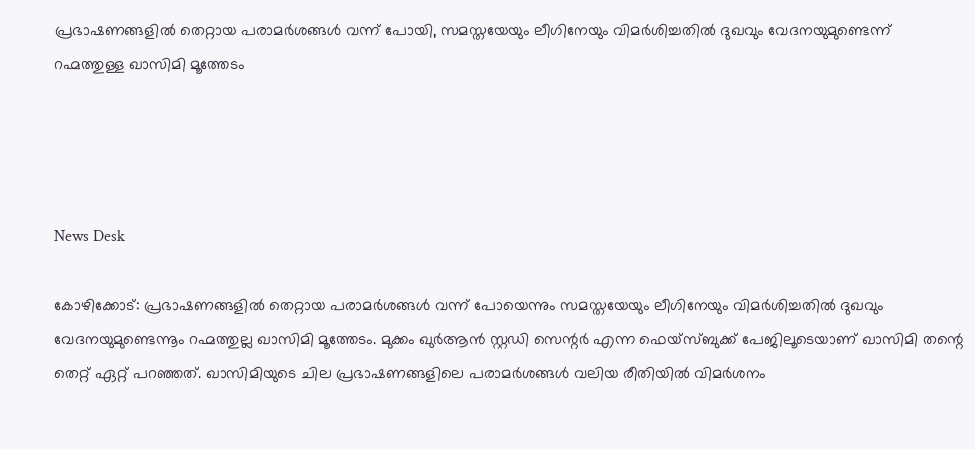പ്രഭാഷണങ്ങളില്‍ തെറ്റായ പരാമര്‍ശങ്ങള്‍ വന്ന് പോയി, സമസ്തയേയും ലീഗിനേയും വിമര്‍ശിച്ചതില്‍ ദുഖവും വേദനയുമുണ്ടെന്ന് റഹ്മത്തുള്ള ഖാസിമി മൂത്തേടം




News Desk

കോഴിക്കോട്: പ്രഭാഷണങ്ങളില്‍ തെറ്റായ പരാമര്‍ശങ്ങള്‍ വന്ന് പോയെന്നും സമസ്തയേയും ലീഗിനേയും വിമര്‍ശിച്ചതില്‍ ദുഖവും വേദനയുമുണ്ടെന്നൂം റഹ്മത്തുല്ല ഖാസിമി മൂത്തേടം. മുക്കം ഖുര്‍ആന്‍ സ്റ്റഡി സെന്റര്‍ എന്ന ഫെയ്‌സ്ബുക്ക് പേജിലൂടെയാണ് ഖാസിമി തന്റെ തെറ്റ് ഏറ്റ് പറഞ്ഞത്. ഖാസിമിയുടെ ചില പ്രഭാഷണങ്ങളിലെ പരാമര്‍ശങ്ങള്‍ വലിയ രീതിയില്‍ വിമര്‍ശനം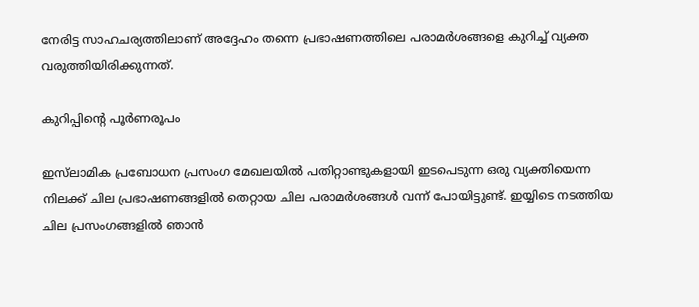നേരിട്ട സാഹചര്യത്തിലാണ് അദ്ദേഹം തന്നെ പ്രഭാഷണത്തിലെ പരാമര്‍ശങ്ങളെ കുറിച്ച് വ്യക്ത വരുത്തിയിരിക്കുന്നത്.

കുറിപ്പിന്റെ പൂര്‍ണരൂപം

ഇസ്‌ലാമിക പ്രബോധന പ്രസംഗ മേഖലയില്‍ പതിറ്റാണ്ടുകളായി ഇടപെടുന്ന ഒരു വ്യക്തിയെന്ന നിലക്ക് ചില പ്രഭാഷണങ്ങളില്‍ തെറ്റായ ചില പരാമര്‍ശങ്ങള്‍ വന്ന് പോയിട്ടുണ്ട്. ഇയ്യിടെ നടത്തിയ ചില പ്രസംഗങ്ങളില്‍ ഞാന്‍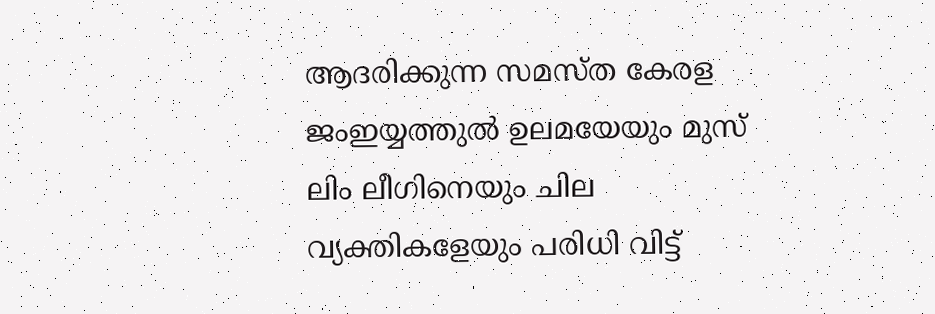ആദരിക്കുന്ന സമസ്ത കേരള ജംഇയ്യത്തുല്‍ ഉലമയേയും മുസ് ലിം ലീഗിനെയും ചില വ്യക്തികളേയും പരിധി വിട്ട്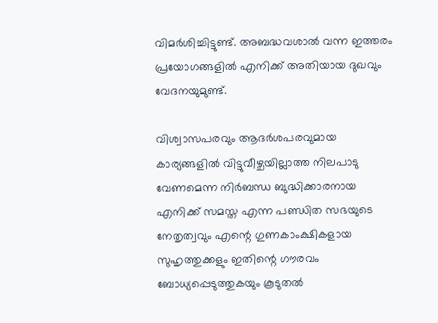വിമര്‍ശിച്ചിട്ടുണ്ട്. അബദ്ധവശാല്‍ വന്ന ഇത്തരം പ്രയോഗങ്ങളില്‍ എനിക്ക് അതിയായ ദുഖവും വേദനയുമുണ്ട്.

വിശ്വാസപരവും ആദര്‍ശപരവുമായ കാര്യങ്ങളില്‍ വിട്ടുവീഴ്ചയില്ലാത്ത നിലപാടു വേണമെന്ന നിര്‍ബന്ധ ബുദ്ധിക്കാരനായ എനിക്ക് സമസ്ത എന്ന പണ്ഡിത സഭയുടെ നേതൃത്വവും എന്റെ ഗുണകാംക്ഷികളായ സുഹൃത്തുക്കളും ഇതിന്റെ ഗൗരവം ബോധ്യപ്പെടുത്തുകയും കൂടുതല്‍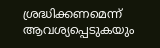ശ്രദ്ധിക്കണമെന്ന് ആവശ്യപ്പെടുകയും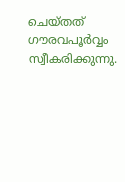ചെയ്തത് ഗൗരവപൂര്‍വ്വം സ്വീകരിക്കുന്നു.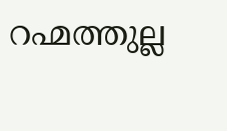റഹ്മത്തുല്ല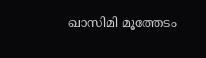ഖാസിമി മൂത്തേടം